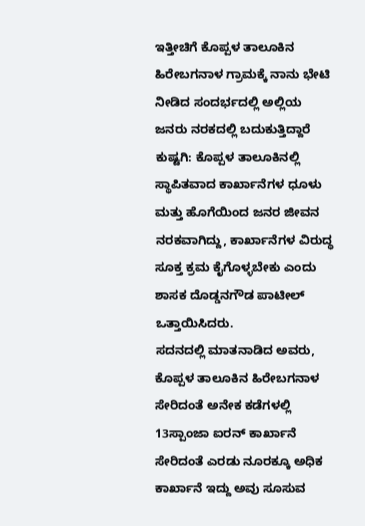ಇತ್ತೀಚಿಗೆ ಕೊಪ್ಪಳ ತಾಲೂಕಿನ ಹಿರೇಬಗನಾಳ ಗ್ರಾಮಕ್ಕೆ ನಾನು ಭೇಟಿ ನೀಡಿದ ಸಂದರ್ಭದಲ್ಲಿ ಅಲ್ಲಿಯ ಜನರು ನರಕದಲ್ಲಿ ಬದುಕುತ್ತಿದ್ದಾರೆ
ಕುಷ್ಟಗಿ: ಕೊಪ್ಪಳ ತಾಲೂಕಿನಲ್ಲಿ ಸ್ಥಾಪಿತವಾದ ಕಾರ್ಖಾನೆಗಳ ಧೂಳು ಮತ್ತು ಹೊಗೆಯಿಂದ ಜನರ ಜೀವನ ನರಕವಾಗಿದ್ದು, ಕಾರ್ಖಾನೆಗಳ ವಿರುದ್ಧ ಸೂಕ್ತ ಕ್ರಮ ಕೈಗೊಳ್ಳಬೇಕು ಎಂದು ಶಾಸಕ ದೊಡ್ಡನಗೌಡ ಪಾಟೀಲ್ ಒತ್ತಾಯಿಸಿದರು.
ಸದನದಲ್ಲಿ ಮಾತನಾಡಿದ ಅವರು, ಕೊಪ್ಪಳ ತಾಲೂಕಿನ ಹಿರೇಬಗನಾಳ ಸೇರಿದಂತೆ ಅನೇಕ ಕಡೆಗಳಲ್ಲಿ 13ಸ್ಪಾಂಜಾ ಐರನ್ ಕಾರ್ಖಾನೆ ಸೇರಿದಂತೆ ಎರಡು ನೂರಕ್ಕೂ ಅಧಿಕ ಕಾರ್ಖಾನೆ ಇದ್ದು ಅವು ಸೂಸುವ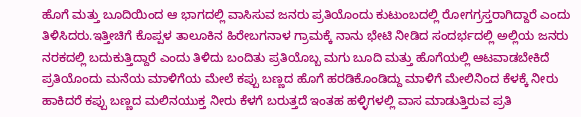ಹೊಗೆ ಮತ್ತು ಬೂದಿಯಿಂದ ಆ ಭಾಗದಲ್ಲಿ ವಾಸಿಸುವ ಜನರು ಪ್ರತಿಯೊಂದು ಕುಟುಂಬದಲ್ಲಿ ರೋಗಗ್ರಸ್ತರಾಗಿದ್ದಾರೆ ಎಂದು ತಿಳಿಸಿದರು.ಇತ್ತೀಚಿಗೆ ಕೊಪ್ಪಳ ತಾಲೂಕಿನ ಹಿರೇಬಗನಾಳ ಗ್ರಾಮಕ್ಕೆ ನಾನು ಭೇಟಿ ನೀಡಿದ ಸಂದರ್ಭದಲ್ಲಿ ಅಲ್ಲಿಯ ಜನರು ನರಕದಲ್ಲಿ ಬದುಕುತ್ತಿದ್ದಾರೆ ಎಂದು ತಿಳಿದು ಬಂದಿತು ಪ್ರತಿಯೊಬ್ಬ ಮಗು ಬೂದಿ ಮತ್ತು ಹೊಗೆಯಲ್ಲಿ ಆಟವಾಡಬೇಕಿದೆ ಪ್ರತಿಯೊಂದು ಮನೆಯ ಮಾಳಿಗೆಯ ಮೇಲೆ ಕಪ್ಪು ಬಣ್ಣದ ಹೊಗೆ ಹರಡಿಕೊಂಡಿದ್ದು ಮಾಳಿಗೆ ಮೇಲಿನಿಂದ ಕೆಳಕ್ಕೆ ನೀರು ಹಾಕಿದರೆ ಕಪ್ಪು ಬಣ್ಣದ ಮಲಿನಯುಕ್ತ ನೀರು ಕೆಳಗೆ ಬರುತ್ತದೆ ಇಂತಹ ಹಳ್ಳಿಗಳಲ್ಲಿ ವಾಸ ಮಾಡುತ್ತಿರುವ ಪ್ರತಿ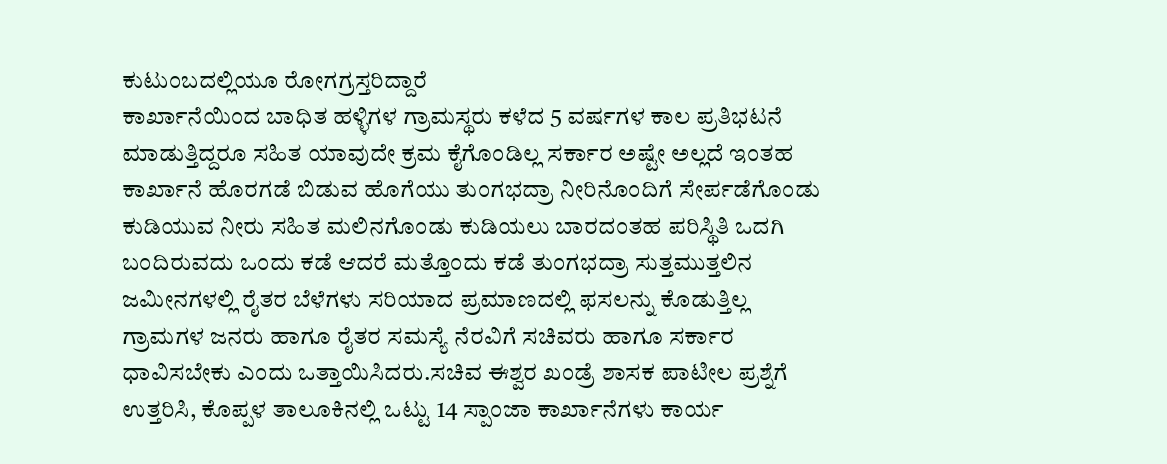ಕುಟುಂಬದಲ್ಲಿಯೂ ರೋಗಗ್ರಸ್ತರಿದ್ದಾರೆ
ಕಾರ್ಖಾನೆಯಿಂದ ಬಾಧಿತ ಹಳ್ಳಿಗಳ ಗ್ರಾಮಸ್ಥರು ಕಳೆದ 5 ವರ್ಷಗಳ ಕಾಲ ಪ್ರತಿಭಟನೆ ಮಾಡುತ್ತಿದ್ದರೂ ಸಹಿತ ಯಾವುದೇ ಕ್ರಮ ಕೈಗೊಂಡಿಲ್ಲ ಸರ್ಕಾರ ಅಷ್ಟೇ ಅಲ್ಲದೆ ಇಂತಹ ಕಾರ್ಖಾನೆ ಹೊರಗಡೆ ಬಿಡುವ ಹೊಗೆಯು ತುಂಗಭದ್ರಾ ನೀರಿನೊಂದಿಗೆ ಸೇರ್ಪಡೆಗೊಂಡು ಕುಡಿಯುವ ನೀರು ಸಹಿತ ಮಲಿನಗೊಂಡು ಕುಡಿಯಲು ಬಾರದಂತಹ ಪರಿಸ್ಥಿತಿ ಒದಗಿ ಬಂದಿರುವದು ಒಂದು ಕಡೆ ಆದರೆ ಮತ್ತೊಂದು ಕಡೆ ತುಂಗಭದ್ರಾ ಸುತ್ತಮುತ್ತಲಿನ ಜಮೀನಗಳಲ್ಲಿ ರೈತರ ಬೆಳೆಗಳು ಸರಿಯಾದ ಪ್ರಮಾಣದಲ್ಲಿ ಫಸಲನ್ನು ಕೊಡುತ್ತಿಲ್ಲ ಗ್ರಾಮಗಳ ಜನರು ಹಾಗೂ ರೈತರ ಸಮಸ್ಯೆ ನೆರವಿಗೆ ಸಚಿವರು ಹಾಗೂ ಸರ್ಕಾರ ಧಾವಿಸಬೇಕು ಎಂದು ಒತ್ತಾಯಿಸಿದರು.ಸಚಿವ ಈಶ್ವರ ಖಂಡ್ರೆ ಶಾಸಕ ಪಾಟೀಲ ಪ್ರಶ್ನೆಗೆ ಉತ್ತರಿಸಿ, ಕೊಪ್ಪಳ ತಾಲೂಕಿನಲ್ಲಿ ಒಟ್ಟು 14 ಸ್ಪಾಂಜಾ ಕಾರ್ಖಾನೆಗಳು ಕಾರ್ಯ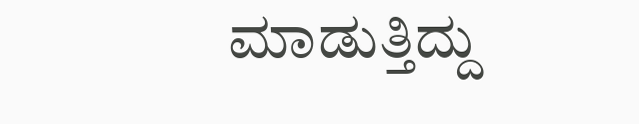ಮಾಡುತ್ತಿದ್ದು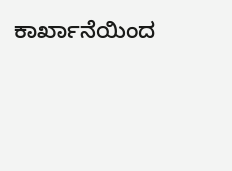ಕಾರ್ಖಾನೆಯಿಂದ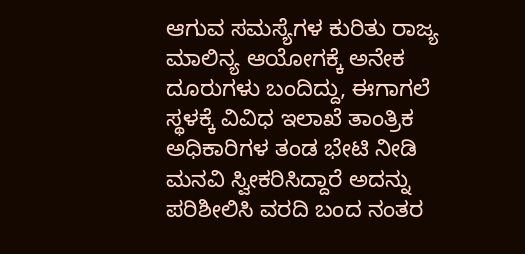ಆಗುವ ಸಮಸ್ಯೆಗಳ ಕುರಿತು ರಾಜ್ಯ ಮಾಲಿನ್ಯ ಆಯೋಗಕ್ಕೆ ಅನೇಕ ದೂರುಗಳು ಬಂದಿದ್ದು, ಈಗಾಗಲೆ ಸ್ಥಳಕ್ಕೆ ವಿವಿಧ ಇಲಾಖೆ ತಾಂತ್ರಿಕ ಅಧಿಕಾರಿಗಳ ತಂಡ ಭೇಟಿ ನೀಡಿ ಮನವಿ ಸ್ವೀಕರಿಸಿದ್ದಾರೆ ಅದನ್ನು ಪರಿಶೀಲಿಸಿ ವರದಿ ಬಂದ ನಂತರ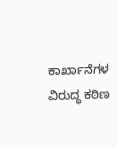ಕಾರ್ಖಾನೆಗಳ ವಿರುದ್ಧ ಕಠಿಣ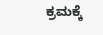ಕ್ರಮಕ್ಕೆ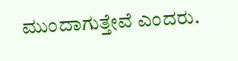ಮುಂದಾಗುತ್ತೇವೆ ಎಂದರು.